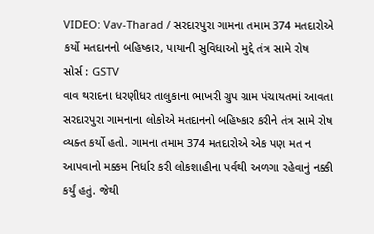VIDEO: Vav-Tharad / સરદારપુરા ગામના તમામ 374 મતદારોએ કર્યો મતદાનનો બહિષ્કાર, પાયાની સુવિધાઓ મુદ્દે તંત્ર સામે રોષ
સોર્સ : GSTV
વાવ થરાદના ધરણીધર તાલુકાના ભાખરી ગ્રુપ ગ્રામ પંચાયતમાં આવતા સરદારપુરા ગામનાના લોકોએ મતદાનનો બહિષ્કાર કરીને તંત્ર સામે રોષ વ્યક્ત કર્યો હતો. ગામના તમામ 374 મતદારોએ એક પણ મત ન આપવાનો મક્કમ નિર્ધાર કરી લોકશાહીના પર્વથી અળગા રહેવાનું નક્કી કર્યું હતું. જેથી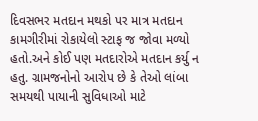દિવસભર મતદાન મથકો પર માત્ર મતદાન કામગીરીમાં રોકાયેલો સ્ટાફ જ જોવા મળ્યો હતો.અને કોઈ પણ મતદારોએ મતદાન કર્યુ ન હતુ. ગ્રામજનોનો આરોપ છે કે તેઓ લાંબા સમયથી પાયાની સુવિધાઓ માટે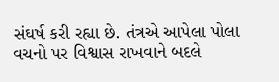સંઘર્ષ કરી રહ્યા છે. તંત્રએ આપેલા પોલા વચનો પર વિશ્વાસ રાખવાને બદલે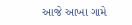આજે આખા ગામે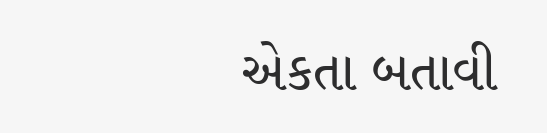એકતા બતાવી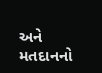અને મતદાનનો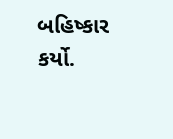બહિષ્કાર કર્યો.